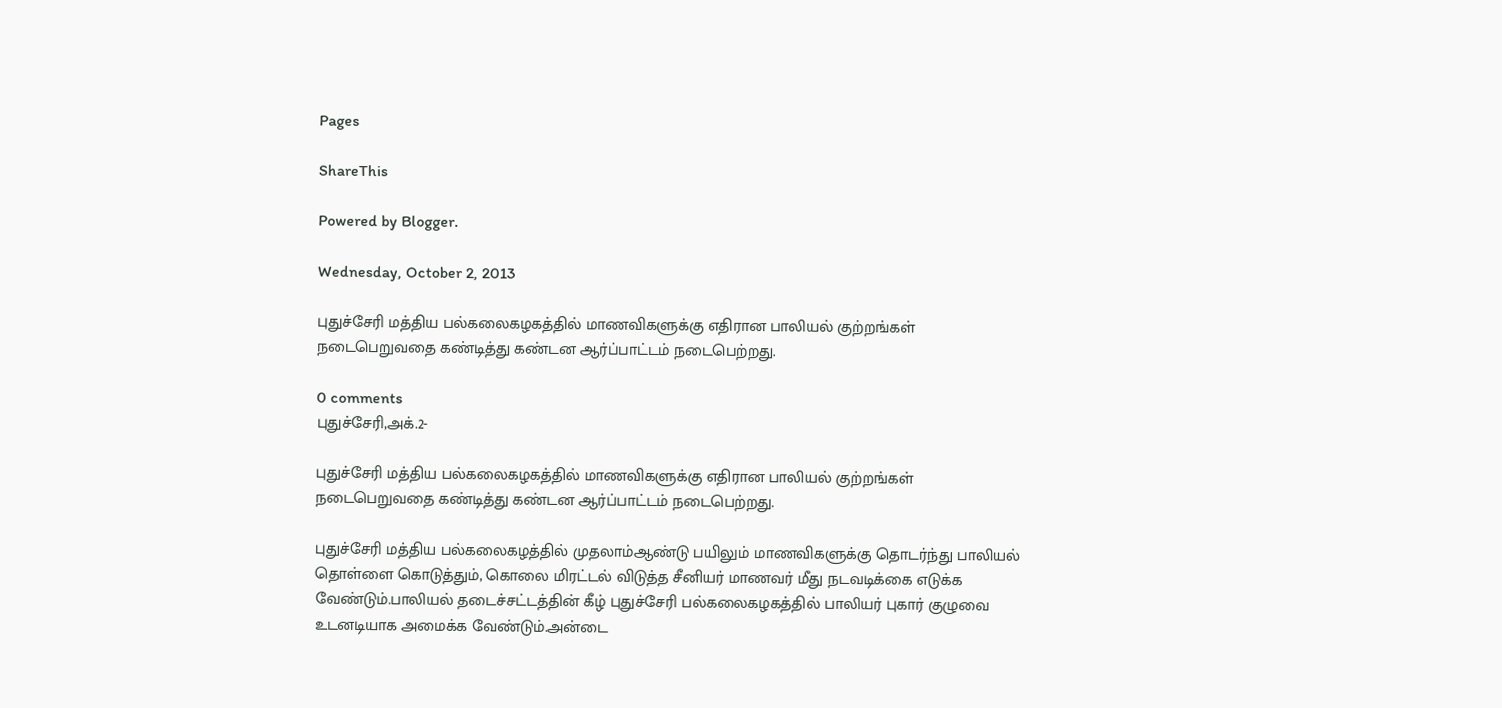Pages

ShareThis

Powered by Blogger.

Wednesday, October 2, 2013

புதுச்சேரி மத்திய பல்கலைகழகத்தில் மாணவிகளுக்கு எதிரான பாலியல் குற்றங்கள் நடைபெறுவதை கண்டித்து கண்டன ஆர்ப்பாட்டம் நடைபெற்றது.

0 comments
புதுச்சேரி,அக்.2-

புதுச்சேரி மத்திய பல்கலைகழகத்தில் மாணவிகளுக்கு எதிரான பாலியல் குற்றங்கள் நடைபெறுவதை கண்டித்து கண்டன ஆர்ப்பாட்டம் நடைபெற்றது.

புதுச்சேரி மத்திய பல்கலைகழத்தில் முதலாம்ஆண்டு பயிலும் மாணவிகளுக்கு தொடர்ந்து பாலியல் தொள்ளை கொடுத்தும், கொலை மிரட்டல் விடுத்த சீனியர் மாணவர் மீது நடவடிக்கை எடுக்க வேண்டும்.பாலியல் தடைச்சட்டத்தின் கீழ் புதுச்சேரி பல்கலைகழகத்தில் பாலியர் புகார் குழுவை உடனடியாக அமைக்க வேண்டும்.அன்டை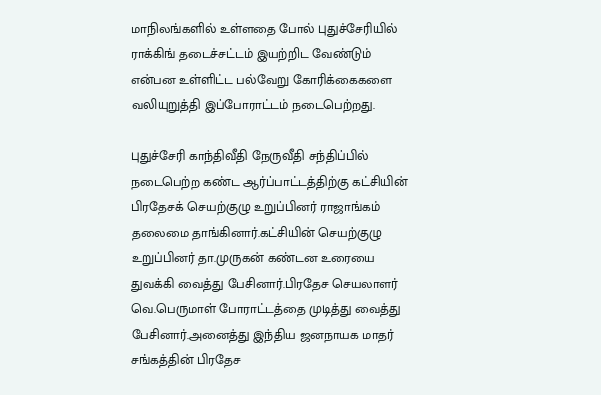மாநிலங்களில் உள்ளதை போல் புதுச்சேரியில் ராக்கிங் தடைச்சட்டம் இயற்றிட வேண்டும் என்பன உள்ளிட்ட பல்வேறு கோரிக்கைகளை வலியுறுத்தி இப்போராட்டம் நடைபெற்றது.

புதுச்சேரி காந்திவீதி நேருவீதி சந்திப்பில் நடைபெற்ற கண்ட ஆர்ப்பாட்டத்திற்கு கட்சியின் பிரதேசக் செயற்குழு உறுப்பினர் ராஜாங்கம் தலைமை தாங்கினார்.கட்சியின் செயற்குழு உறுப்பினர் தா.முருகன் கண்டன உரையை துவக்கி வைத்து பேசினார்.பிரதேச செயலாளர் வெ.பெருமாள் போராட்டத்தை முடித்து வைத்து பேசினார்.அனைத்து இந்திய ஜனநாயக மாதர் சங்கத்தின் பிரதேச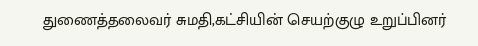துணைத்தலைவர் சுமதி,கட்சியின் செயற்குழு உறுப்பினர்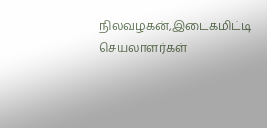நிலவழகன்,இடைகமிட்டி செயலாளர்கள்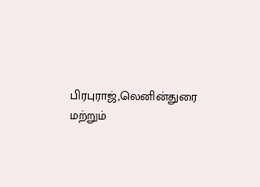பிரபுராஜ்,லெனின்துரை மற்றும்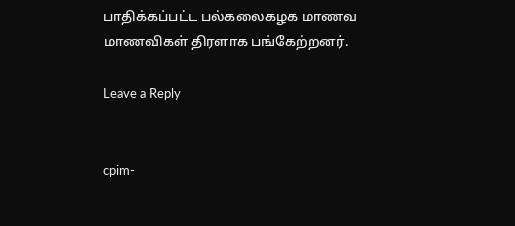பாதிக்கப்பட்ட பல்கலைகழக மாணவ மாணவிகள் திரளாக பங்கேற்றனர்.

Leave a Reply


cpim-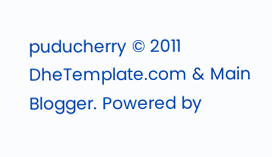puducherry © 2011 DheTemplate.com & Main Blogger. Powered by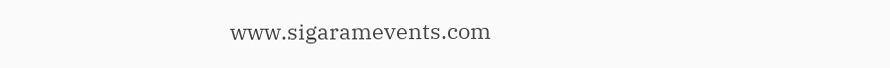www.sigaramevents.com